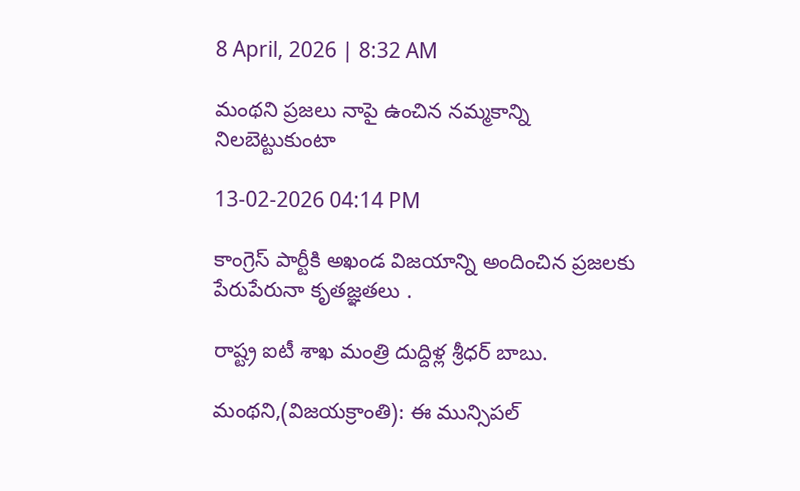8 April, 2026 | 8:32 AM

మంథని ప్రజలు నాపై ఉంచిన నమ్మకాన్ని నిలబెట్టుకుంటా

13-02-2026 04:14 PM

కాంగ్రెస్ పార్టీకి అఖండ విజయాన్ని అందించిన ప్రజలకు పేరుపేరునా కృతజ్ఞతలు .

రాష్ట్ర ఐటీ శాఖ మంత్రి దుద్దిళ్ల శ్రీధర్ బాబు.

మంథని,(విజయక్రాంతి): ఈ మున్సిపల్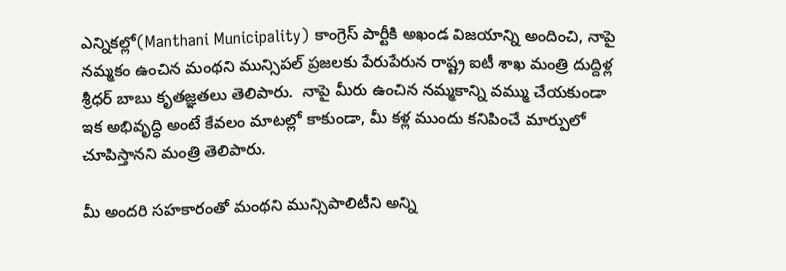ఎన్నికల్లో(Manthani Municipality) కాంగ్రెస్ పార్టీకి అఖండ విజయాన్ని అందించి, నాపై నమ్మకం ఉంచిన మంథని మున్సిపల్ ప్రజలకు పేరుపేరున రాష్ట్ర ఐటీ శాఖ మంత్రి దుద్దిళ్ల శ్రీధర్ బాబు కృతజ్ఞతలు తెలిపారు.  నాపై మీరు ఉంచిన నమ్మకాన్ని వమ్ము చేయకుండా ఇక అభివృద్ధి అంటే కేవలం మాటల్లో కాకుండా, మీ కళ్ల ముందు కనిపించే మార్పులో చూపిస్తానని మంత్రి తెలిపారు.

మీ అందరి సహకారంతో మంథని మున్సిపాలిటీని అన్ని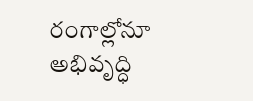రంగాల్లోనూ అభివృద్ధి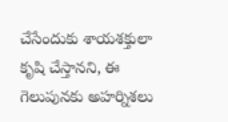చేసేందుకు శాయశక్తులా కృషి చేస్తానని, ఈ గెలుపునకు అహర్నిశలు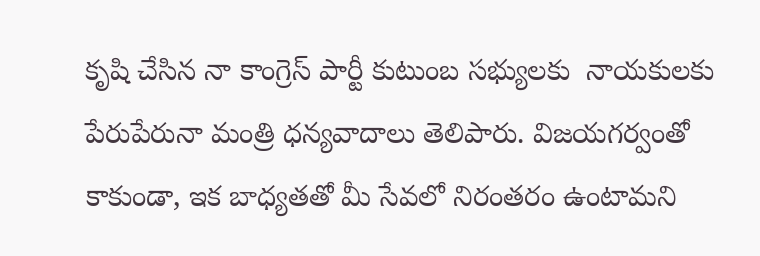కృషి చేసిన నా కాంగ్రెస్ పార్టీ కుటుంబ సభ్యులకు  నాయకులకు పేరుపేరునా మంత్రి ధన్యవాదాలు తెలిపారు. విజయగర్వంతో కాకుండా, ఇక బాధ్యతతో మీ సేవలో నిరంతరం ఉంటామని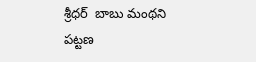శ్రీధర్  బాబు మంథని పట్టణ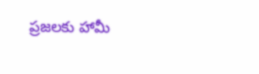ప్రజలకు హామీ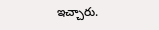ఇచ్చారు.